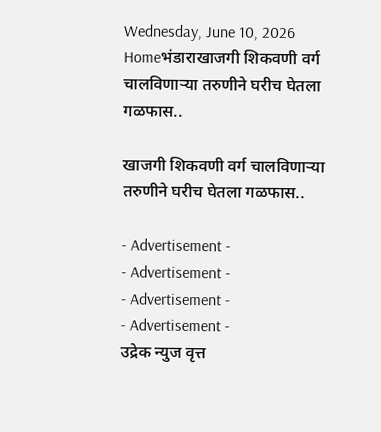Wednesday, June 10, 2026
Homeभंडाराखाजगी शिकवणी वर्ग चालविणाऱ्या तरुणीने घरीच घेतला गळफास..

खाजगी शिकवणी वर्ग चालविणाऱ्या तरुणीने घरीच घेतला गळफास..

- Advertisement -
- Advertisement -
- Advertisement -
- Advertisement -
उद्रेक न्युज वृत्त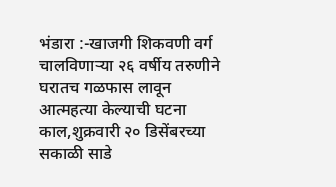भंडारा :-खाजगी शिकवणी वर्ग चालविणाऱ्या २६ वर्षीय तरुणीने घरातच गळफास लावून आत्महत्या केल्याची घटना काल,शुक्रवारी २० डिसेंबरच्या सकाळी साडे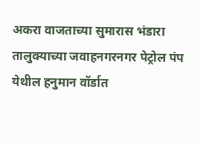अकरा वाजताच्या सुमारास भंडारा तालुक्याच्या जवाहनगरनगर पेट्रोल पंप येथील हनुमान वॉर्डात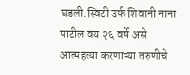घडली.स्विटी उर्फ शिवानी नाना पाटील वय २६ वर्षे असे आत्महत्या करणाऱ्या तरुणीचे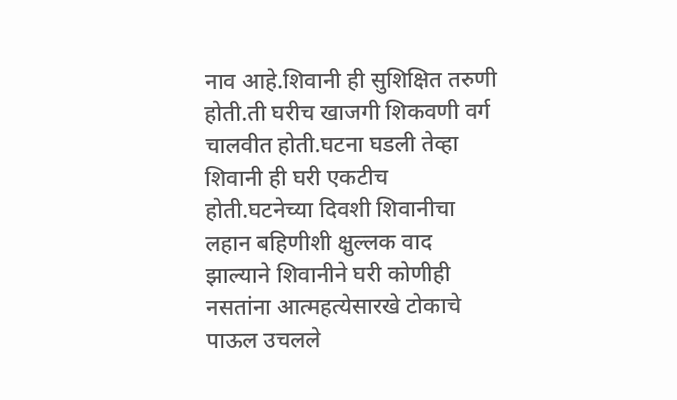नाव आहे.शिवानी ही सुशिक्षित तरुणी होती.ती घरीच खाजगी शिकवणी वर्ग चालवीत होती.घटना घडली तेव्हा शिवानी ही घरी एकटीच होती.घटनेच्या दिवशी शिवानीचा लहान बहिणीशी क्षुल्लक वाद झाल्याने शिवानीने घरी कोणीही नसतांना आत्महत्येसारखे टोकाचे पाऊल उचलले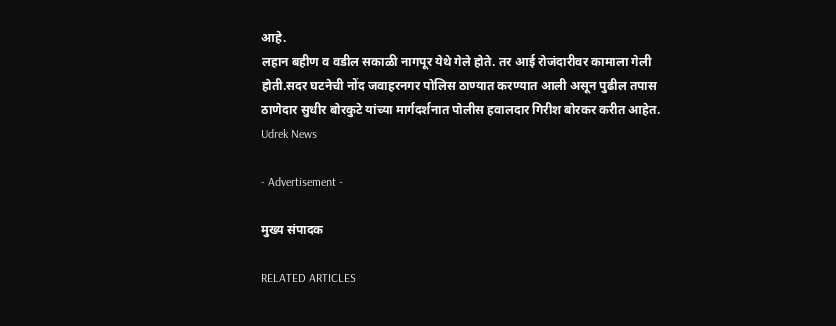आहे.
लहान बहीण व वडील सकाळी नागपूर येथे गेले होते. तर आई रोजंदारीवर कामाला गेली होती.सदर घटनेची नोंद जवाहरनगर पोलिस ठाण्यात करण्यात आली असून पुढील तपास ठाणेदार सुधीर बोरकुटे यांच्या मार्गदर्शनात पोलीस हवालदार गिरीश बोरकर करीत आहेत.
Udrek News

- Advertisement -

मुख्य संपादक

RELATED ARTICLES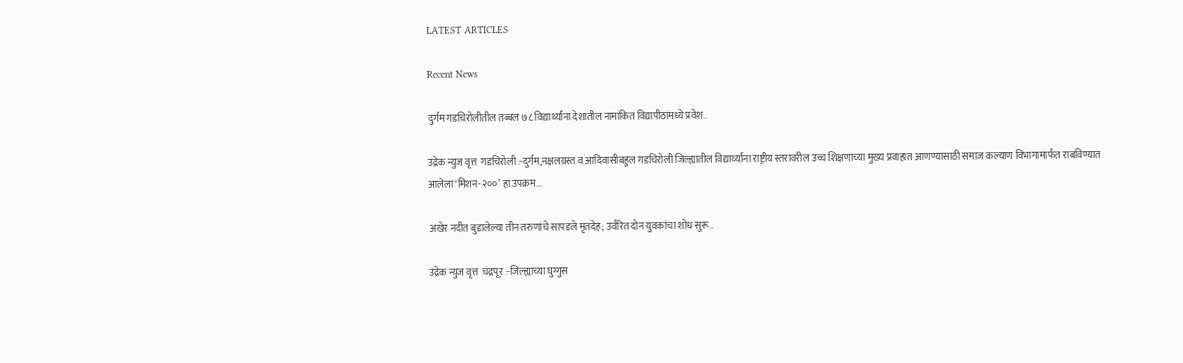LATEST ARTICLES

Recent News

दुर्गम गडचिरोलीतील तब्बल ७८ विद्यार्थ्यांना देशातील नामांकित विद्यापीठांमध्ये प्रवेश..

उद्रेक न्युज वृत्त  गडचिरोली :-दुर्गम,नक्षलग्रस्त व आदिवासीबहुल गडचिरोली जिल्ह्यातील विद्यार्थ्यांना राष्ट्रीय स्तरावरील उच्च शिक्षणाच्या मुख्य प्रवाहात आणण्यासाठी समाज कल्याण विभागामार्फत राबविण्यात आलेला ‘मिशन-२००’ हा उपक्रम...

अखेर नदीत बुडालेल्या तीन तरुणांचे सापडले मृतदेह; उर्वरित दोन युवकांचा शोध सुरू..

उद्रेक न्युज वृत्त  चंद्रपूर :-जिल्ह्याच्या घुग्गुस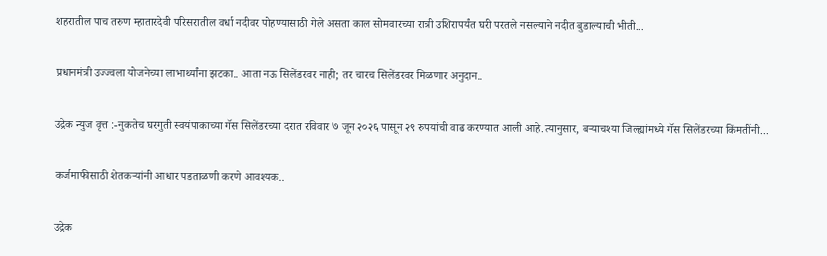शहरातील पाच तरुण म्हातारदेवी परिसरातील वर्धा नदीवर पोहण्यासाठी गेले असता काल सोमवारच्या रात्री उशिरापर्यंत घरी परतले नसल्याने नदीत बुडाल्याची भीती...

प्रधानमंत्री उज्ज्वला योजनेच्या लाभार्थ्यांना झटका.. आता नऊ सिलेंडरवर नाही; तर चारच सिलेंडरवर मिळणार अनुदान..

उद्रेक न्युज वृत्त :-नुकतेच घरगुती स्वयंपाकाच्या गॅस सिलेंडरच्या दरात रविवार ७ जून २०२६ पासून २९ रुपयांची वाढ करण्यात आली आहे.त्यानुसार, बऱ्याचश्या जिल्ह्यांमध्ये गॅस सिलेंडरच्या किंमतींनी...

कर्जमाफीसाठी शेतकऱ्यांनी आधार पडताळणी करणे आवश्यक..

उद्रेक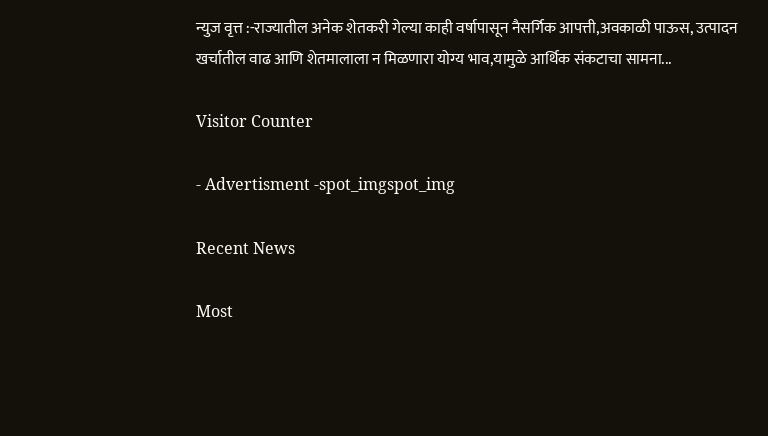न्युज वृत्त :-राज्यातील अनेक शेतकरी गेल्या काही वर्षापासून नैसर्गिक आपत्ती,अवकाळी पाऊस, उत्पादन खर्चातील वाढ आणि शेतमालाला न मिळणारा योग्य भाव,यामुळे आर्थिक संकटाचा सामना...

Visitor Counter

- Advertisment -spot_imgspot_img

Recent News

Most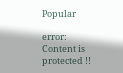Popular

error: Content is protected !!